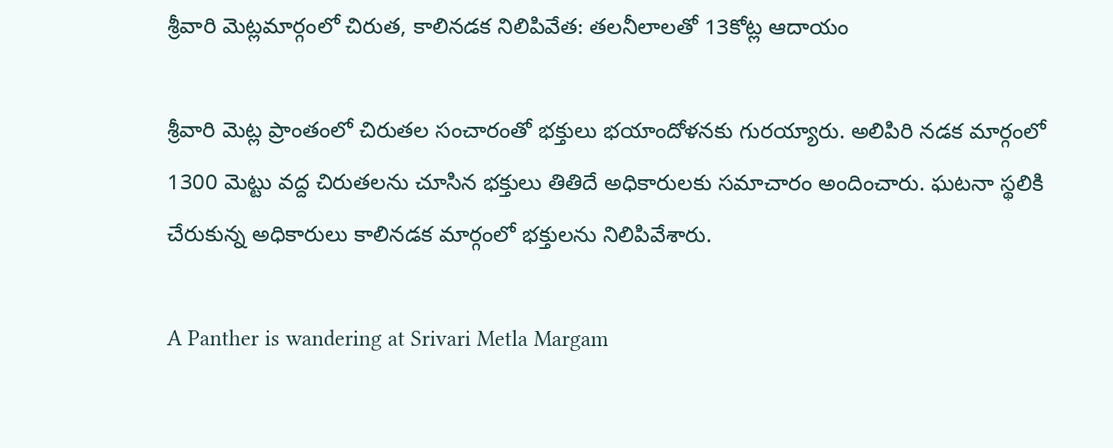శ్రీవారి మెట్లమార్గంలో చిరుత, కాలినడక నిలిపివేత: తలనీలాలతో 13కోట్ల ఆదాయం

శ్రీవారి మెట్ల ప్రాంతంలో చిరుతల సంచారంతో భక్తులు భయాందోళనకు గురయ్యారు. అలిపిరి నడక మార్గంలో 1300 మెట్టు వద్ద చిరుతలను చూసిన భక్తులు తితిదే అధికారులకు సమాచారం అందించారు. ఘటనా స్థలికి చేరుకున్న అధికారులు కాలినడక మార్గంలో భక్తులను నిలిపివేశారు.

A Panther is wandering at Srivari Metla Margam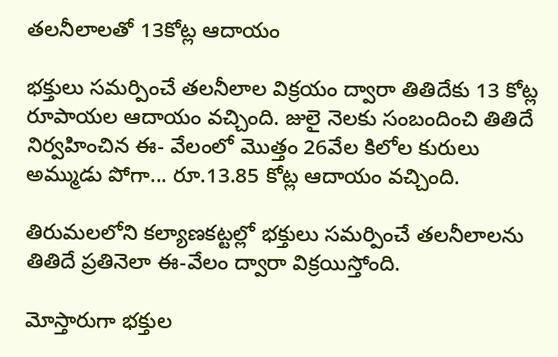తలనీలాలతో 13కోట్ల ఆదాయం

భక్తులు సమర్పించే తలనీలాల విక్రయం ద్వారా తితిదేకు 13 కోట్ల రూపాయల ఆదాయం వచ్చింది. జులై నెలకు సంబందించి తితిదే నిర్వహించిన ఈ- వేలంలో మొత్తం 26వేల కిలోల కురులు అమ్ముడు పోగా... రూ.13.85 కోట్ల ఆదాయం వచ్చింది.

తిరుమలలోని కల్యాణకట్టల్లో భక్తులు సమర్పించే తలనీలాలను తితిదే ప్రతినెలా ఈ-వేలం ద్వారా విక్రయిస్తోంది.

మోస్తారుగా భక్తుల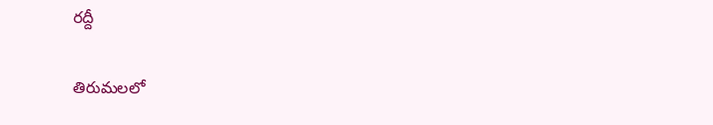రద్దీ

తిరుమలలో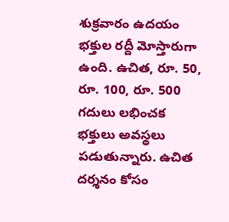శుక్రవారం ఉదయం భక్తుల రద్దీ మోస్తారుగా ఉంది. ఉచిత, రూ. 50, రూ. 100, రూ. 500 గదులు లభించక భక్తులు అవస్థలు పడుతున్నారు. ఉచిత దర్శనం కోసం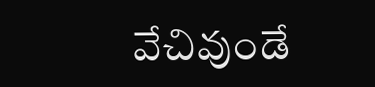వేచివుండే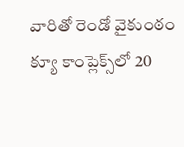వారితో రెండో వైకుంఠం క్యూ కాంప్లెక్స్‌లో 20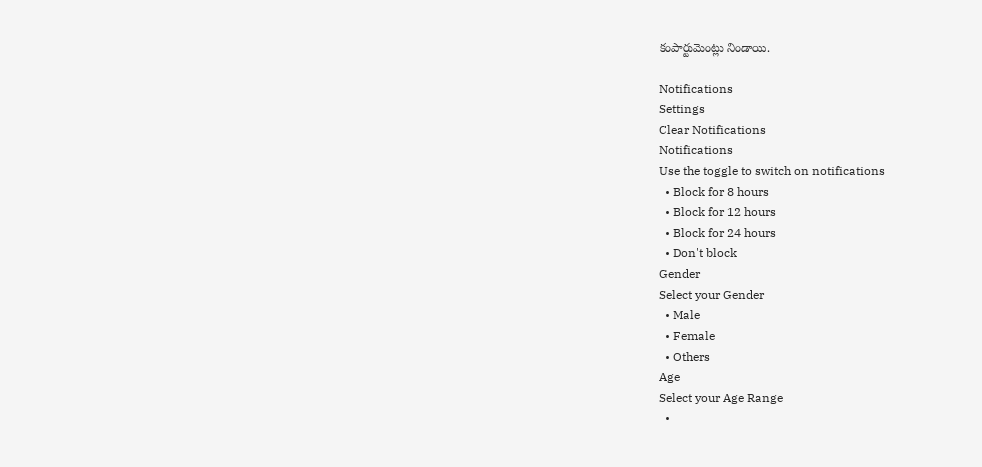కంపార్టుమెంట్లు నిండాయి.

Notifications
Settings
Clear Notifications
Notifications
Use the toggle to switch on notifications
  • Block for 8 hours
  • Block for 12 hours
  • Block for 24 hours
  • Don't block
Gender
Select your Gender
  • Male
  • Female
  • Others
Age
Select your Age Range
  •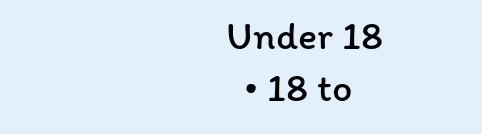Under 18
  • 18 to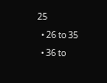25
  • 26 to 35
  • 36 to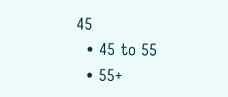45
  • 45 to 55
  • 55+